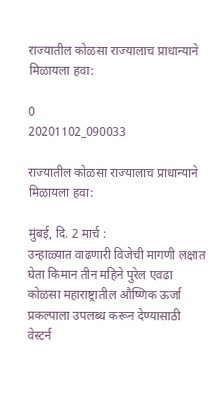राज्यातील कोळसा राज्यालाच प्राधान्याने मिळायला हवा:

0
20201102_090033

राज्यातील कोळसा राज्यालाच प्राधान्याने मिळायला हवा:

मुंबई, दि. 2 मार्च :
उन्हाळ्यात वाढणारी विजेची मागणी लक्षात घेता किमान तीन महिने पुरेल एवढा कोळसा महाराष्ट्रातील औष्णिक ऊर्जा प्रकल्पाला उपलब्ध करून देण्यासाठी वेस्टर्न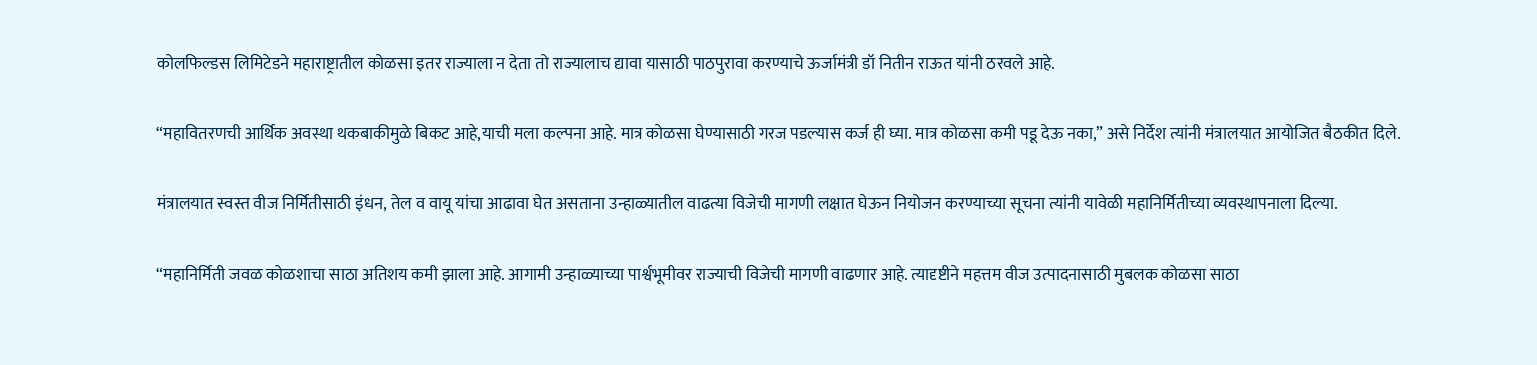कोलफिल्डस लिमिटेडने महाराष्ट्रातील कोळसा इतर राज्याला न देता तो राज्यालाच द्यावा यासाठी पाठपुरावा करण्याचे ऊर्जामंत्री डॉ नितीन राऊत यांनी ठरवले आहे.

“महावितरणची आर्थिक अवस्था थकबाकीमुळे बिकट आहे,याची मला कल्पना आहे. मात्र कोळसा घेण्यासाठी गरज पडल्यास कर्ज ही घ्या. मात्र कोळसा कमी पडू देऊ नका,” असे निर्देश त्यांनी मंत्रालयात आयोजित बैठकीत दिले.

मंत्रालयात स्वस्त वीज निर्मितीसाठी इंधन, तेल व वायू यांचा आढावा घेत असताना उन्हाळ्यातील वाढत्या विजेची मागणी लक्षात घेऊन नियोजन करण्याच्या सूचना त्यांनी यावेळी महानिर्मितीच्या व्यवस्थापनाला दिल्या.

“महानिर्मिती जवळ कोळशाचा साठा अतिशय कमी झाला आहे. आगामी उन्हाळ्याच्या पार्श्वभूमीवर राज्याची विजेची मागणी वाढणार आहे. त्यादृष्टीने महत्तम वीज उत्पादनासाठी मुबलक कोळसा साठा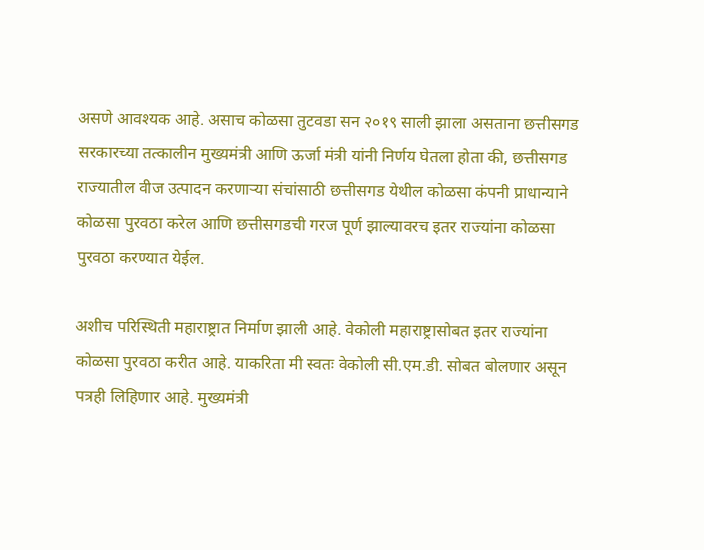असणे आवश्यक आहे. असाच कोळसा तुटवडा सन २०१९ साली झाला असताना छत्तीसगड सरकारच्या तत्कालीन मुख्यमंत्री आणि ऊर्जा मंत्री यांनी निर्णय घेतला होता की, छत्तीसगड राज्यातील वीज उत्पादन करणाऱ्या संचांसाठी छत्तीसगड येथील कोळसा कंपनी प्राधान्याने कोळसा पुरवठा करेल आणि छत्तीसगडची गरज पूर्ण झाल्यावरच इतर राज्यांना कोळसा पुरवठा करण्यात येईल.

अशीच परिस्थिती महाराष्ट्रात निर्माण झाली आहे. वेकोली महाराष्ट्रासोबत इतर राज्यांना कोळसा पुरवठा करीत आहे. याकरिता मी स्वतः वेकोली सी.एम.डी. सोबत बोलणार असून पत्रही लिहिणार आहे. मुख्यमंत्री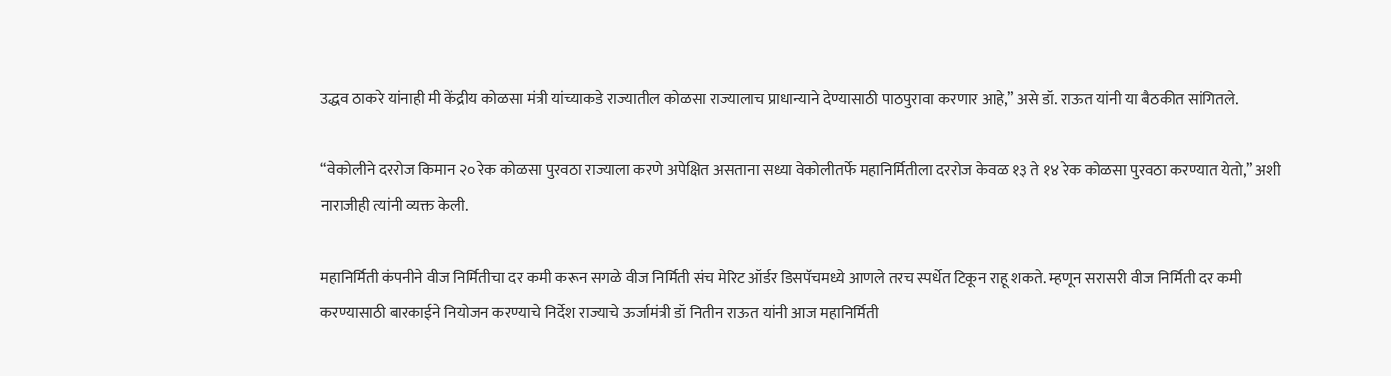उद्धव ठाकरे यांनाही मी केंद्रीय कोळसा मंत्री यांच्याकडे राज्यातील कोळसा राज्यालाच प्राधान्याने देण्यासाठी पाठपुरावा करणार आहे,” असे डॉ. राऊत यांनी या बैठकीत सांगितले.

“वेकोलीने दररोज किमान २० रेक कोळसा पुरवठा राज्याला करणे अपेक्षित असताना सध्या वेकोलीतर्फे महानिर्मितीला दररोज केवळ १३ ते १४ रेक कोळसा पुरवठा करण्यात येतो,” अशी नाराजीही त्यांनी व्यक्त केली.

महानिर्मिती कंपनीने वीज निर्मितीचा दर कमी करून सगळे वीज निर्मिती संच मेरिट ऑर्डर डिसपॅचमध्ये आणले तरच स्पर्धेत टिकून राहू शकते. म्हणून सरासरी वीज निर्मिती दर कमी करण्यासाठी बारकाईने नियोजन करण्याचे निर्देश राज्याचे ऊर्जामंत्री डॉ नितीन राऊत यांनी आज महानिर्मिती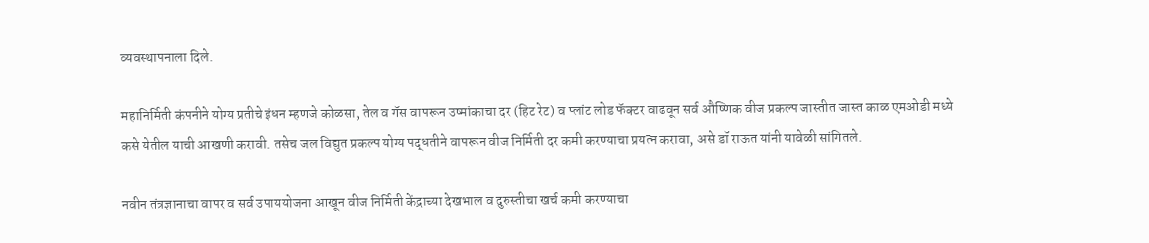व्यवस्थापनाला दिले.

महानिर्मिती कंपनीने योग्य प्रतीचे इंधन म्हणजे कोळसा, तेल व गॅस वापरून उष्मांकाचा दर (हिट रेट) व प्लांट लोड फॅक्टर वाढवून सर्व औष्णिक वीज प्रकल्प जास्तीत जास्त काळ एमओडी मध्ये कसे येतील याची आखणी करावी. तसेच जल विद्युत प्रकल्प योग्य पद्धतीने वापरून वीज निर्मिती दर कमी करण्याचा प्रयत्न करावा, असे डॉ राऊत यांनी यावेळी सांगितले.

नवीन तंत्रज्ञानाचा वापर व सर्व उपाययोजना आखून वीज निर्मिती केंद्राच्या देखभाल व दुरुस्तीचा खर्च कमी करण्याचा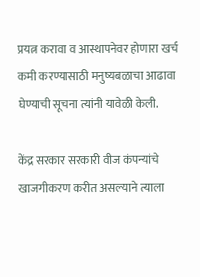प्रयत्न करावा व आस्थापनेवर होणारा खर्च कमी करण्यासाठी मनुष्यबळाचा आढावा घेण्याची सूचना त्यांनी यावेळी केली.

केंद्र सरकार सरकारी वीज कंपन्यांचे खाजगीकरण करीत असल्याने त्याला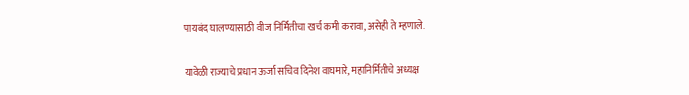पायबंद घालण्यासाठी वीज निर्मितीचा खर्च कमी करावा, असेही ते म्हणाले.

यावेळी राज्याचे प्रधान ऊर्जा सचिव दिनेश वाघमारे, महानिर्मितीचे अध्यक्ष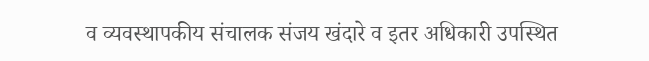व व्यवस्थापकीय संचालक संजय खंदारे व इतर अधिकारी उपस्थित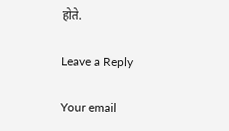होते.

Leave a Reply

Your email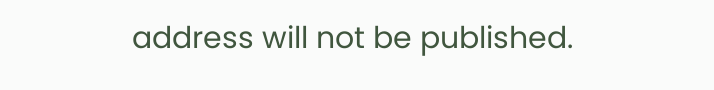address will not be published.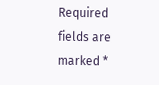Required fields are marked *